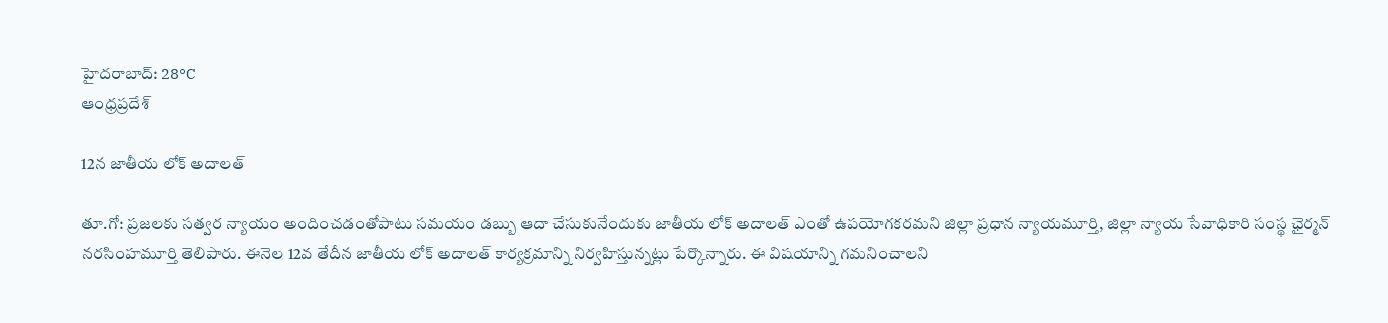హైదరాబాద్: 28°C
ఆంధ్రప్రదేశ్

12న జాతీయ లోక్ అదాలత్

తూ.గో: ప్రజలకు సత్వర న్యాయం అందించడంతోపాటు సమయం డబ్బు ఆదా చేసుకునేందుకు జాతీయ లోక్ అదాలత్ ఎంతో ఉపయోగకరమని జిల్లా ప్రధాన న్యాయమూర్తి, జిల్లా న్యాయ సేవాధికారి సంస్థ ఛైర్మన్ నరసింహమూర్తి తెలిపారు. ఈనెల 12వ తేదీన జాతీయ లోక్ అదాలత్ కార్యక్రమాన్ని నిర్వహిస్తున్నట్లు పేర్కొన్నారు. ఈ విషయాన్ని గమనించాలని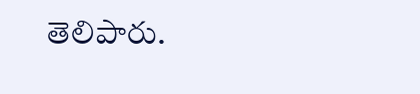తెలిపారు.